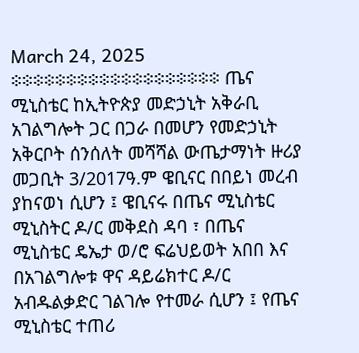March 24, 2025
፨፨፨፨፨፨፨፨፨፨፨፨፨፨፨፨፨፨፨ ጤና ሚኒስቴር ከኢትዮጵያ መድኃኒት አቅራቢ አገልግሎት ጋር በጋራ በመሆን የመድኃኒት አቅርቦት ሰንሰለት መሻሻል ውጤታማነት ዙሪያ መጋቢት 3/2017ዓ.ም ዌቢናር በበይነ መረብ ያከናወነ ሲሆን ፤ ዌቢናሩ በጤና ሚኒስቴር ሚኒስትር ዶ/ር መቅደስ ዳባ ፣ በጤና ሚኒስቴር ዴኤታ ወ/ሮ ፍሬህይወት አበበ እና በአገልግሎቱ ዋና ዳይሬክተር ዶ/ር አብዱልቃድር ገልገሎ የተመራ ሲሆን ፤ የጤና ሚኒስቴር ተጠሪ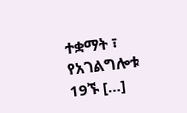ተቋማት ፣ የአገልግሎቱ 19ኙ […]